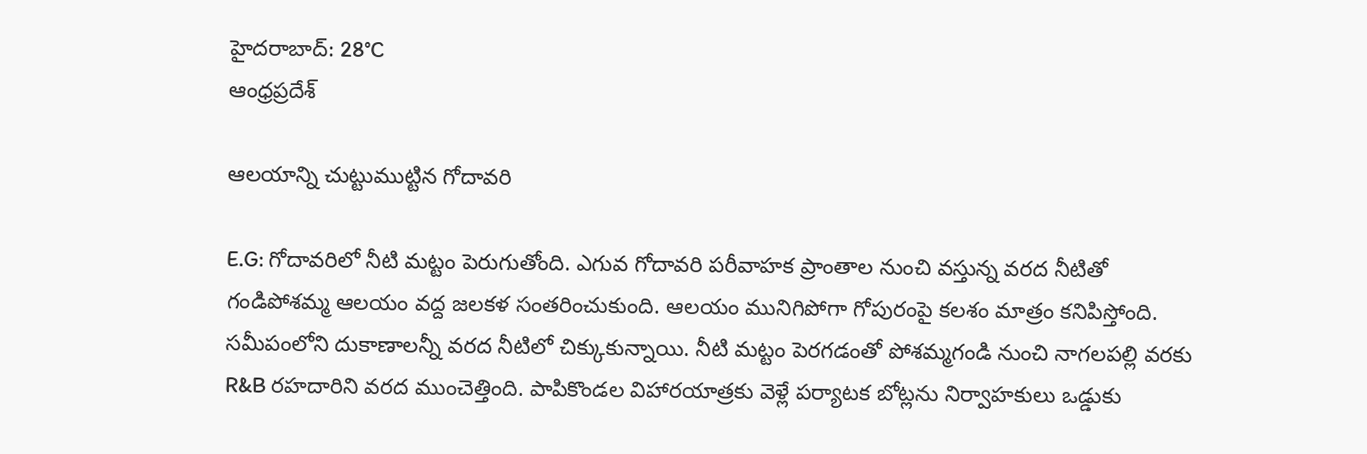హైదరాబాద్: 28°C
ఆంధ్రప్రదేశ్

ఆలయాన్ని చుట్టుముట్టిన గోదావరి

E.G: గోదావరిలో నీటి మట్టం పెరుగుతోంది. ఎగువ గోదావరి పరీవాహక ప్రాంతాల నుంచి వస్తున్న వరద నీటితో గండిపోశమ్మ ఆలయం వద్ద జలకళ సంతరించుకుంది. ఆలయం మునిగిపోగా గోపురంపై కలశం మాత్రం కనిపిస్తోంది. సమీపంలోని దుకాణాలన్నీ వరద నీటిలో చిక్కుకున్నాయి. నీటి మట్టం పెరగడంతో పోశమ్మగండి నుంచి నాగలపల్లి వరకు R&B రహదారిని వరద ముంచెత్తింది. పాపికొండల విహారయాత్రకు వెళ్లే పర్యాటక బోట్లను నిర్వాహకులు ఒడ్డుకు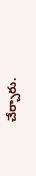చేర్చారు.